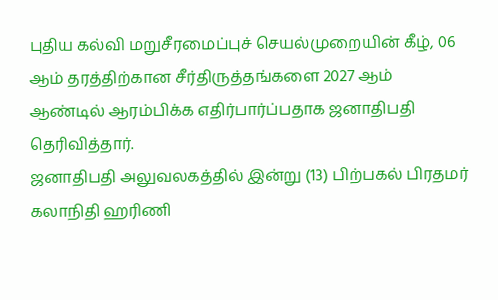புதிய கல்வி மறுசீரமைப்புச் செயல்முறையின் கீழ், 06 ஆம் தரத்திற்கான சீர்திருத்தங்களை 2027 ஆம் ஆண்டில் ஆரம்பிக்க எதிர்பார்ப்பதாக ஜனாதிபதி தெரிவித்தார்.
ஜனாதிபதி அலுவலகத்தில் இன்று (13) பிற்பகல் பிரதமர் கலாநிதி ஹரிணி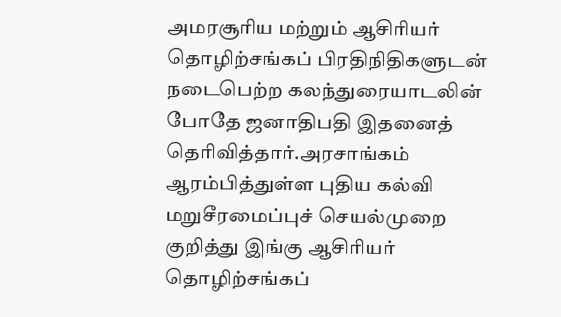அமரசூரிய மற்றும் ஆசிரியர் தொழிற்சங்கப் பிரதிநிதிகளுடன் நடைபெற்ற கலந்துரையாடலின் போதே ஜனாதிபதி இதனைத் தெரிவித்தார்.அரசாங்கம் ஆரம்பித்துள்ள புதிய கல்வி மறுசீரமைப்புச் செயல்முறை குறித்து இங்கு ஆசிரியர் தொழிற்சங்கப்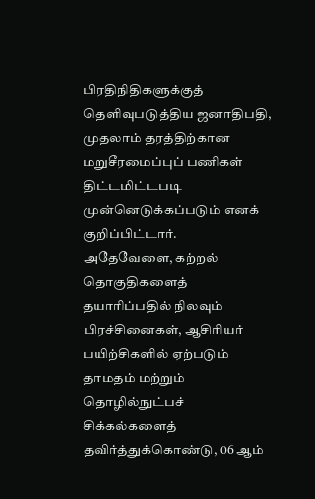பிரதிநிதிகளுக்குத் தெளிவுபடுத்திய ஜனாதிபதி, முதலாம் தரத்திற்கான மறுசீரமைப்புப் பணிகள் திட்டமிட்டபடி முன்னெடுக்கப்படும் எனக் குறிப்பிட்டார்.
அதேவேளை, கற்றல் தொகுதிகளைத் தயாரிப்பதில் நிலவும் பிரச்சினைகள், ஆசிரியர் பயிற்சிகளில் ஏற்படும் தாமதம் மற்றும் தொழில்நுட்பச் சிக்கல்களைத் தவிர்த்துக்கொண்டு, 06 ஆம்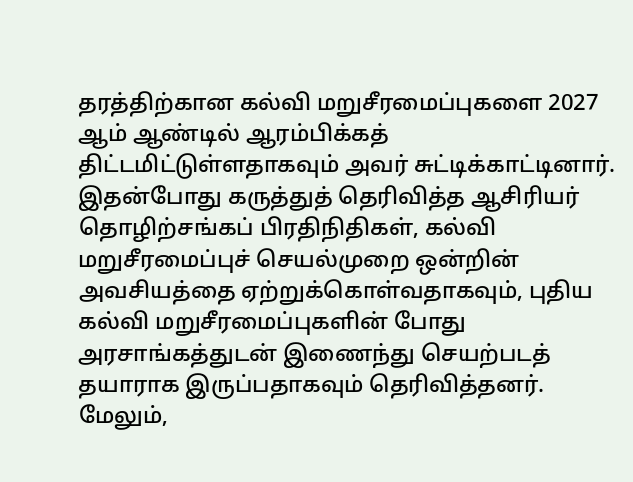தரத்திற்கான கல்வி மறுசீரமைப்புகளை 2027 ஆம் ஆண்டில் ஆரம்பிக்கத் திட்டமிட்டுள்ளதாகவும் அவர் சுட்டிக்காட்டினார்.
இதன்போது கருத்துத் தெரிவித்த ஆசிரியர் தொழிற்சங்கப் பிரதிநிதிகள், கல்வி மறுசீரமைப்புச் செயல்முறை ஒன்றின் அவசியத்தை ஏற்றுக்கொள்வதாகவும், புதிய கல்வி மறுசீரமைப்புகளின் போது அரசாங்கத்துடன் இணைந்து செயற்படத் தயாராக இருப்பதாகவும் தெரிவித்தனர்.
மேலும்,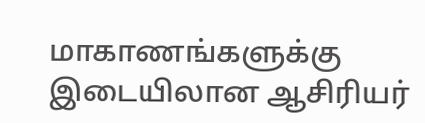மாகாணங்களுக்கு இடையிலான ஆசிரியர்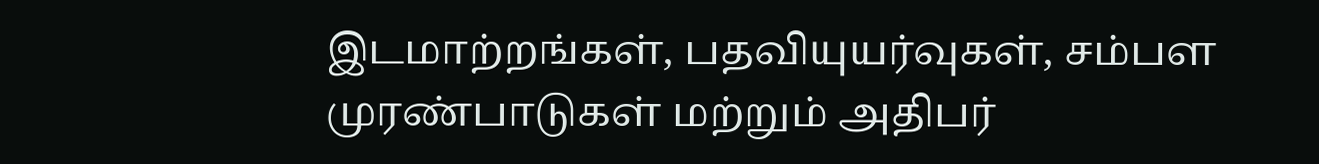இடமாற்றங்கள், பதவியுயர்வுகள், சம்பள முரண்பாடுகள் மற்றும் அதிபர்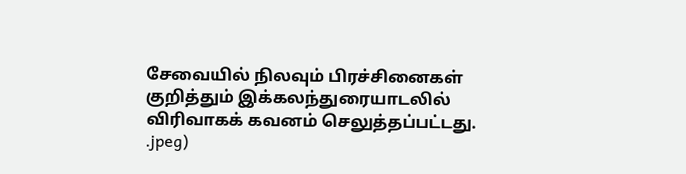சேவையில் நிலவும் பிரச்சினைகள் குறித்தும் இக்கலந்துரையாடலில் விரிவாகக் கவனம் செலுத்தப்பட்டது.
.jpeg)